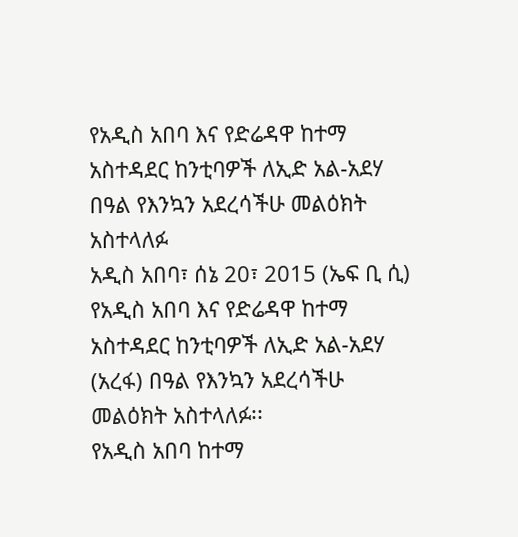የአዲስ አበባ እና የድሬዳዋ ከተማ አስተዳደር ከንቲባዎች ለኢድ አል-አደሃ በዓል የእንኳን አደረሳችሁ መልዕክት አስተላለፉ
አዲስ አበባ፣ ሰኔ 20፣ 2015 (ኤፍ ቢ ሲ) የአዲስ አበባ እና የድሬዳዋ ከተማ አስተዳደር ከንቲባዎች ለኢድ አል-አደሃ (አረፋ) በዓል የእንኳን አደረሳችሁ መልዕክት አስተላለፉ፡፡
የአዲስ አበባ ከተማ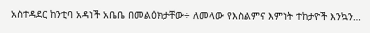አስተዳደር ከንቲባ አዳነች አቤቤ በመልዕክታቸው÷ ለመላው የእስልምና እምነት ተከታዮች እንኳን…